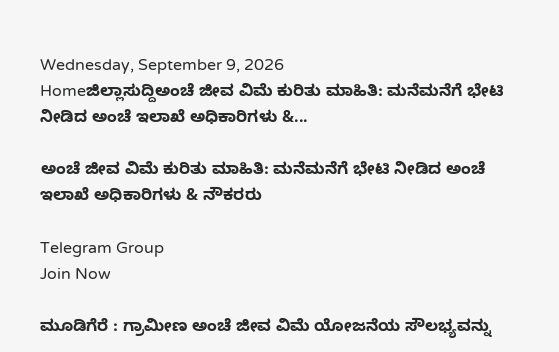Wednesday, September 9, 2026
Homeಜಿಲ್ಲಾಸುದ್ದಿಅಂಚೆ ಜೀವ ವಿಮೆ ಕುರಿತು ಮಾಹಿತಿ: ಮನೆಮನೆಗೆ ಭೇಟಿ ನೀಡಿದ ಅಂಚೆ ಇಲಾಖೆ ಅಧಿಕಾರಿಗಳು &...

ಅಂಚೆ ಜೀವ ವಿಮೆ ಕುರಿತು ಮಾಹಿತಿ: ಮನೆಮನೆಗೆ ಭೇಟಿ ನೀಡಿದ ಅಂಚೆ ಇಲಾಖೆ ಅಧಿಕಾರಿಗಳು & ನೌಕರರು

Telegram Group
Join Now

ಮೂಡಿಗೆರೆ : ಗ್ರಾಮೀಣ ಅಂಚೆ ಜೀವ ವಿಮೆ ಯೋಜನೆಯ ಸೌಲಭ್ಯವನ್ನು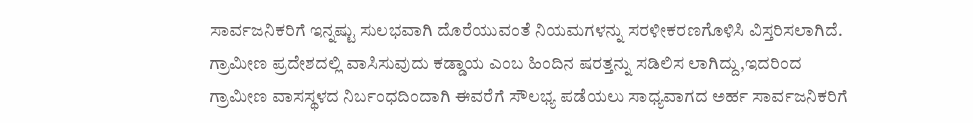ಸಾರ್ವಜನಿಕರಿಗೆ ಇನ್ನಷ್ಟು ಸುಲಭವಾಗಿ ದೊರೆಯುವಂತೆ ನಿಯಮಗಳನ್ನು ಸರಳೀಕರಣಗೊಳಿಸಿ ವಿಸ್ತರಿಸಲಾಗಿದೆ.
ಗ್ರಾಮೀಣ ಪ್ರದೇಶದಲ್ಲಿ ವಾಸಿಸುವುದು ಕಡ್ಡಾಯ ಎಂಬ ಹಿಂದಿನ ಷರತ್ತನ್ನು ಸಡಿಲಿಸ ಲಾಗಿದ್ದು,ಇದರಿಂದ ಗ್ರಾಮೀಣ ವಾಸಸ್ಥಳದ ನಿರ್ಬಂಧದಿಂದಾಗಿ ಈವರೆಗೆ ಸೌಲಭ್ಯ ಪಡೆಯಲು ಸಾಧ್ಯವಾಗದ ಅರ್ಹ ಸಾರ್ವಜನಿಕರಿಗೆ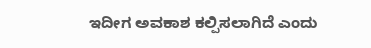ಇದೀಗ ಅವಕಾಶ ಕಲ್ಪಿಸಲಾಗಿದೆ ಎಂದು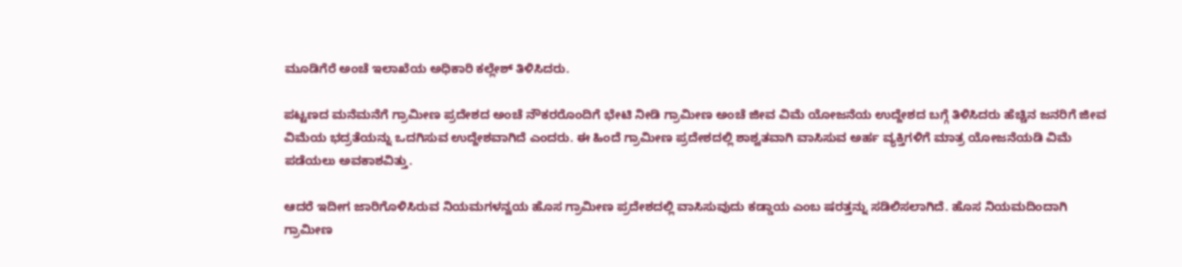ಮೂಡಿಗೆರೆ ಅಂಚೆ ಇಲಾಖೆಯ ಅಧಿಕಾರಿ ಕಲ್ಲೇಶ್ ತಿಳಿಸಿದರು.

ಪಟ್ಟಣದ ಮನೆಮನೆಗೆ ಗ್ರಾಮೀಣ ಪ್ರದೇಶದ ಅಂಚೆ ನೌಕರರೊಂದಿಗೆ ಭೇಟಿ ನೀಡಿ ಗ್ರಾಮೀಣ ಅಂಚೆ ಜೀವ ವಿಮೆ ಯೋಜನೆಯ ಉದ್ದೇಶದ ಬಗ್ಗೆ ತಿಳಿಸಿದರು ಹೆಚ್ಚಿನ ಜನರಿಗೆ ಜೀವ ವಿಮೆಯ ಭದ್ರತೆಯನ್ನು ಒದಗಿಸುವ ಉದ್ದೇಶವಾಗಿದೆ ಎಂದರು. ಈ ಹಿಂದೆ ಗ್ರಾಮೀಣ ಪ್ರದೇಶದಲ್ಲಿ ಶಾಶ್ವತವಾಗಿ ವಾಸಿಸುವ ಅರ್ಹ ವ್ಯಕ್ತಿಗಳಿಗೆ ಮಾತ್ರ ಯೋಜನೆಯಡಿ ವಿಮೆ ಪಡೆಯಲು ಅವಕಾಶವಿತ್ತು.

ಆದರೆ ಇದೀಗ ಜಾರಿಗೊಳಿಸಿರುವ ನಿಯಮಗಳನ್ವಯ ಹೊಸ ಗ್ರಾಮೀಣ ಪ್ರದೇಶದಲ್ಲಿ ವಾಸಿಸುವುದು ಕಡ್ಡಾಯ ಎಂಬ ಷರತ್ತನ್ನು ಸಡಿಲಿಸಲಾಗಿದೆ. ಹೊಸ ನಿಯಮದಿಂದಾಗಿ ಗ್ರಾಮೀಣ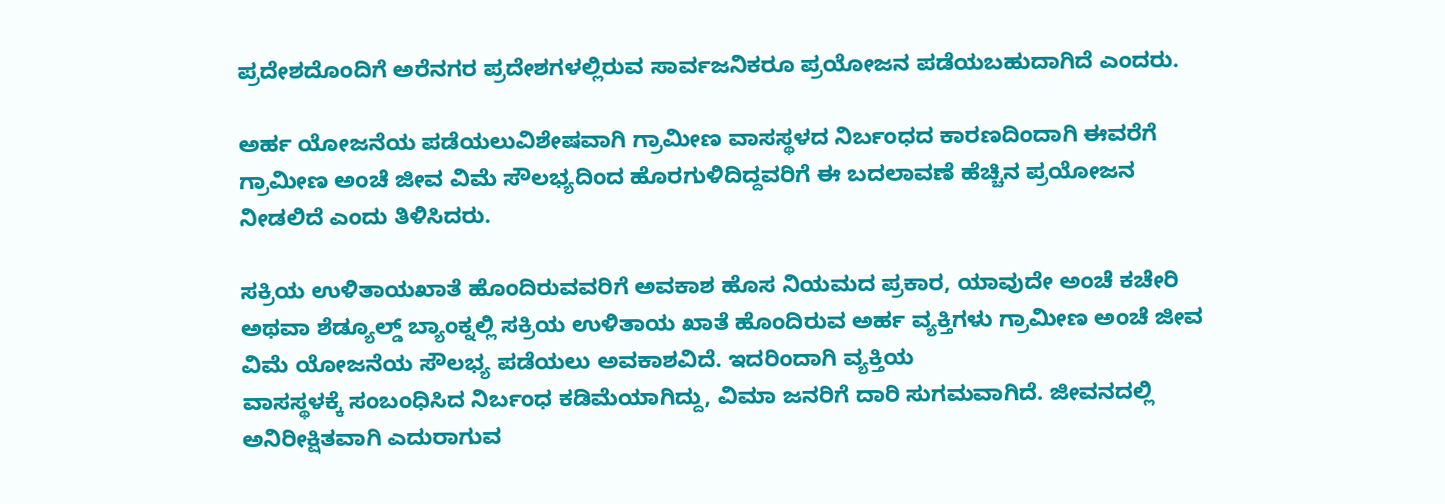ಪ್ರದೇಶದೊಂದಿಗೆ ಅರೆನಗರ ಪ್ರದೇಶಗಳಲ್ಲಿರುವ ಸಾರ್ವಜನಿಕರೂ ಪ್ರಯೋಜನ ಪಡೆಯಬಹುದಾಗಿದೆ ಎಂದರು.

ಅರ್ಹ ಯೋಜನೆಯ ಪಡೆಯಲುವಿಶೇಷವಾಗಿ ಗ್ರಾಮೀಣ ವಾಸಸ್ಥಳದ ನಿರ್ಬಂಧದ ಕಾರಣದಿಂದಾಗಿ ಈವರೆಗೆ ಗ್ರಾಮೀಣ ಅಂಚೆ ಜೀವ ವಿಮೆ ಸೌಲಭ್ಯದಿಂದ ಹೊರಗುಳಿದಿದ್ದವರಿಗೆ ಈ ಬದಲಾವಣೆ ಹೆಚ್ಚಿನ ಪ್ರಯೋಜನ ನೀಡಲಿದೆ ಎಂದು ತಿಳಿಸಿದರು.

ಸಕ್ರಿಯ ಉಳಿತಾಯಖಾತೆ ಹೊಂದಿರುವವರಿಗೆ ಅವಕಾಶ ಹೊಸ ನಿಯಮದ ಪ್ರಕಾರ, ಯಾವುದೇ ಅಂಚೆ ಕಚೇರಿ ಅಥವಾ ಶೆಡ್ಯೂಲ್ಡ್ ಬ್ಯಾಂಕ್ನಲ್ಲಿ ಸಕ್ರಿಯ ಉಳಿತಾಯ ಖಾತೆ ಹೊಂದಿರುವ ಅರ್ಹ ವ್ಯಕ್ತಿಗಳು ಗ್ರಾಮೀಣ ಅಂಚೆ ಜೀವ ವಿಮೆ ಯೋಜನೆಯ ಸೌಲಭ್ಯ ಪಡೆಯಲು ಅವಕಾಶವಿದೆ. ಇದರಿಂದಾಗಿ ವ್ಯಕ್ತಿಯ
ವಾಸಸ್ಥಳಕ್ಕೆ ಸಂಬಂಧಿಸಿದ ನಿರ್ಬಂಧ ಕಡಿಮೆಯಾಗಿದ್ದು, ವಿಮಾ ಜನರಿಗೆ ದಾರಿ ಸುಗಮವಾಗಿದೆ. ಜೀವನದಲ್ಲಿ ಅನಿರೀಕ್ಷಿತವಾಗಿ ಎದುರಾಗುವ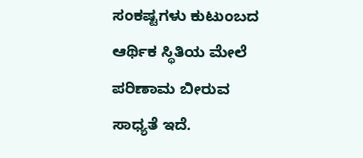ಸಂಕಷ್ಟಗಳು ಕುಟುಂಬದ ಆರ್ಥಿಕ ಸ್ಥಿತಿಯ ಮೇಲೆ ಪರಿಣಾಮ ಬೀರುವ ಸಾಧ್ಯತೆ ಇದೆ.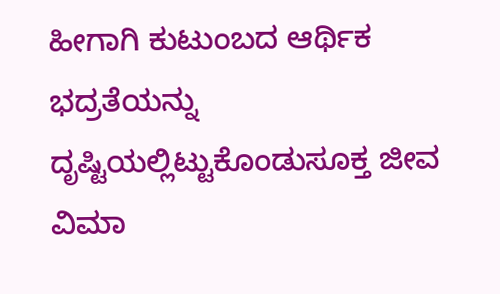ಹೀಗಾಗಿ ಕುಟುಂಬದ ಆರ್ಥಿಕ ಭದ್ರತೆಯನ್ನು ದೃಷ್ಟಿಯಲ್ಲಿಟ್ಟುಕೊಂಡುಸೂಕ್ತ ಜೀವ ವಿಮಾ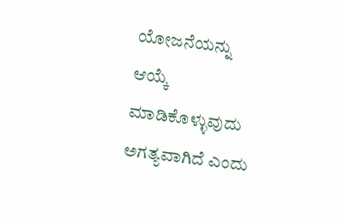ಯೋಜನೆಯನ್ನು ಆಯ್ಕೆ ಮಾಡಿಕೊಳ್ಳುವುದು ಅಗತ್ಯವಾಗಿದೆ ಎಂದು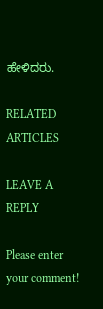ಹೇಳಿದರು.

RELATED ARTICLES

LEAVE A REPLY

Please enter your comment!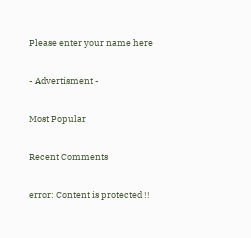Please enter your name here

- Advertisment -

Most Popular

Recent Comments

error: Content is protected !!